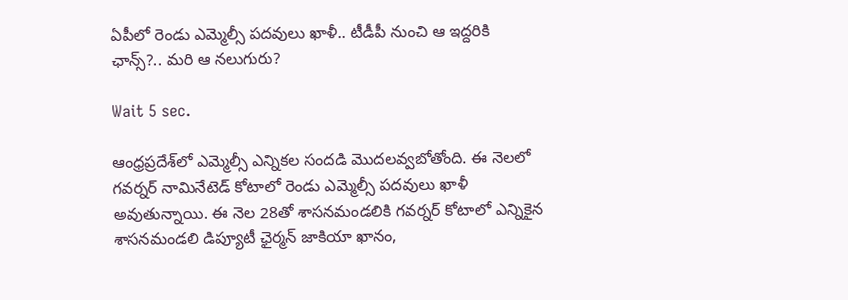ఏపీలో రెండు ఎమ్మెల్సీ పదవులు ఖాళీ.. టీడీపీ నుంచి ఆ ఇద్దరికి ఛాన్స్?.. మరి ఆ నలుగురు?

Wait 5 sec.

ఆంధ్రప్రదేశ్‌‌లో ఎమ్మెల్సీ ఎన్నికల సందడి మొదలవ్వబోతోంది. ఈ నెలలో గవర్నర్ నామినేటెడ్ కోటాలో రెండు ఎమ్మెల్సీ పదవులు ఖాళీ అవుతున్నాయి. ఈ నెల 28తో శాసనమండలికి గవర్నర్ కోటాలో ఎన్నికైన శాసనమండలి డిప్యూటీ ఛైర్మన్‌ జాకియా ఖానం,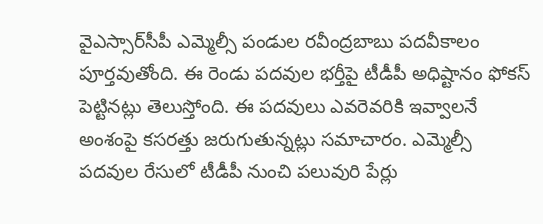వైఎస్సార్‌సీపీ ఎమ్మెల్సీ పండుల రవీంద్రబాబు పదవీకాలం పూర్తవుతోంది. ఈ రెండు పదవుల భర్తీపై టీడీపీ అధిష్టానం ఫోకస్ పెట్టినట్లు తెలుస్తోంది. ఈ పదవులు ఎవరెవరికి ఇవ్వాలనే అంశంపై కసరత్తు జరుగుతున్నట్లు సమాచారం. ఎమ్మెల్సీ పదవుల రేసులో టీడీపీ నుంచి పలువురి పేర్లు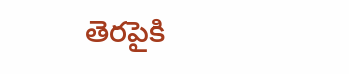తెరపైకి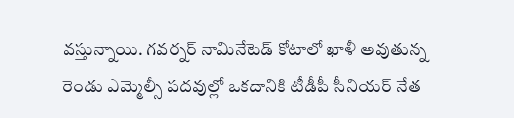వస్తున్నాయి. గవర్నర్ నామినేటెడ్ కోటాలో ఖాళీ అవుతున్న రెండు ఎమ్మెల్సీ పదవుల్లో ఒకదానికి టీడీపీ సీనియర్ నేత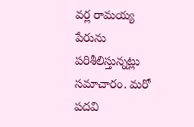వర్ల రామయ్య పేరును పరిశీలిస్తున్నట్లు సమాచారం. మరో పదవి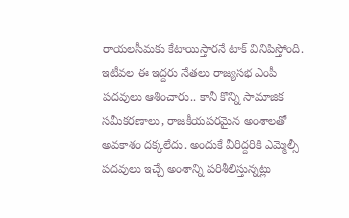రాయలసీమకు కేటాయిస్తారనే టాక్ వినిపిస్తోంది. ఇటీవల ఈ ఇద్దరు నేతలు రాజ్యసభ ఎంపీ పదవులు ఆశించారు.. కానీ కొన్ని సామాజిక సమీకరణాలు, రాజకీయపరమైన అంశాలతో అవకాశం దక్కలేదు. అందుకే వీరిద్దరికి ఎమ్మెల్సీ పదవులు ఇచ్చే అంశాన్ని పరిశీలిస్తున్నట్లు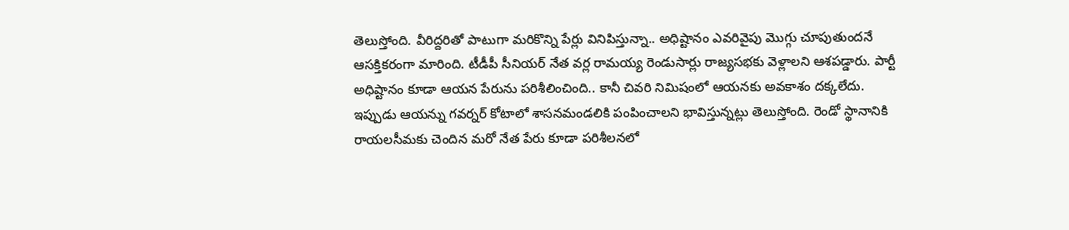తెలుస్తోంది. వీరిద్దరితో పాటుగా మరికొన్ని పేర్లు వినిపిస్తున్నా.. అధిష్టానం ఎవరివైపు మొగ్గు చూపుతుందనే ఆసక్తికరంగా మారింది. టీడీపీ సీనియర్ నేత వర్ల రామయ్య రెండుసార్లు రాజ్యసభకు వెళ్లాలని ఆశపడ్డారు. పార్టీ అధిష్టానం కూడా ఆయన పేరును పరిశీలించింది.. కానీ చివరి నిమిషంలో ఆయనకు అవకాశం దక్కలేదు. ఇప్పుడు ఆయన్ను గవర్నర్ కోటాలో శాసనమండలికి పంపించాలని భావిస్తున్నట్లు తెలుస్తోంది. రెండో స్థానానికి రాయలసీమకు చెందిన మరో నేత పేరు కూడా పరిశీలనలో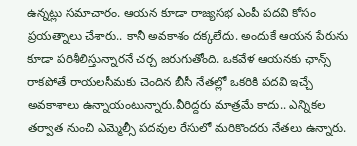ఉన్నట్లు సమాచారం. ఆయన కూడా రాజ్యసభ ఎంపీ పదవి కోసం ప్రయత్నాలు చేశారు.. కానీ అవకాశం దక్కలేదు. అందుకే ఆయన పేరును కూడా పరిశీలిస్తున్నారనే చర్చ జరుగుతోంది. ఒకవేళ ఆయనకు ఛాన్స్ రాకపోతే రాయలసీమకు చెందిన బీసీ నేతల్లో ఒకరికి పదవి ఇచ్చే అవకాశాలు ఉన్నాయంటున్నారు.వీరిద్దరు మాత్రమే కాదు.. ఎన్నికల తర్వాత నుంచి ఎమ్మెల్సీ పదవుల రేసులో మరికొందరు నేతలు ఉన్నారు.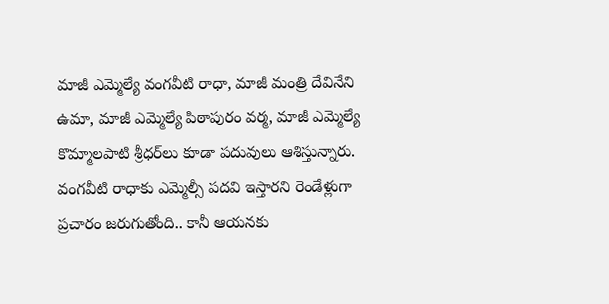మాజీ ఎమ్మెల్యే వంగవీటి రాధా, మాజీ మంత్రి దేవినేని ఉమా, మాజీ ఎమ్మెల్యే పిఠాపురం వర్మ, మాజీ ఎమ్మెల్యే కొమ్మాలపాటి శ్రీధర్‌లు కూడా పదువులు ఆశిస్తున్నారు. వంగవీటి రాధాకు ఎమ్మెల్సీ పదవి ఇస్తారని రెండేళ్లుగా ప్రచారం జరుగుతోంది.. కానీ ఆయనకు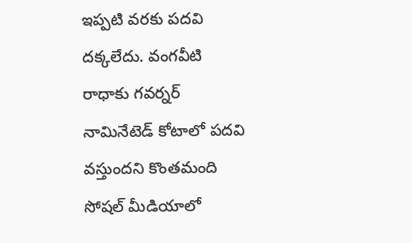ఇప్పటి వరకు పదవి దక్కలేదు. వంగవీటి రాధాకు గవర్నర్ నామినేటెడ్ కోటాలో పదవి వస్తుందని కొంతమంది సోషల్ మీడియాలో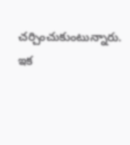చర్చించుకుంటున్నారు. ఇక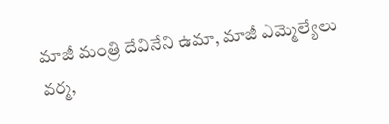మాజీ మంత్రి దేవినేని ఉమా, మాజీ ఎమ్మెల్యేలు వర్మ,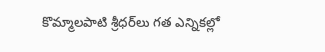కొమ్మాలపాటి శ్రీధర్‌లు గత ఎన్నికల్లో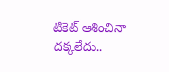టికెట్ ఆశించినా దక్కలేదు..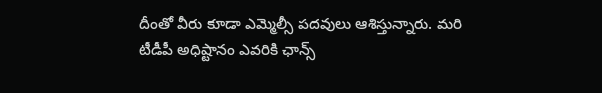దీంతో వీరు కూడా ఎమ్మెల్సీ పదవులు ఆశిస్తున్నారు. మరి టీడీపీ అధిష్టానం ఎవరికి ఛాన్స్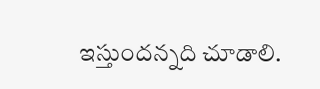ఇస్తుందన్నది చూడాలి.